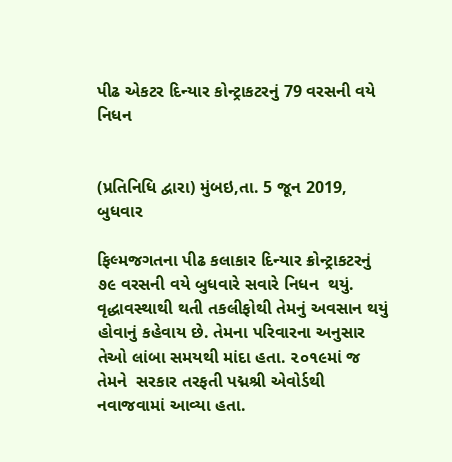પીઢ એકટર દિન્યાર કોન્ટ્રાકટરનું 79 વરસની વયે નિધન


(પ્રતિનિધિ દ્વારા) મુંબઇ,તા. 5 જૂન 2019, બુધવાર

ફિલ્મજગતના પીઢ કલાકાર દિન્યાર ક્રોન્ટ્રાકટરનું ૭૯ વરસની વયે બુધવારે સવારે નિધન  થયું. વૃદ્ધાવસ્થાથી થતી તકલીફોથી તેમનું અવસાન થયું હોવાનું કહેવાય છે. તેમના પરિવારના અનુસાર તેઓ લાંબા સમયથી માંદા હતા. ૨૦૧૯માં જ તેમને  સરકાર તરફતી પદ્મશ્રી એવોર્ડથી નવાજવામાં આવ્યા હતા.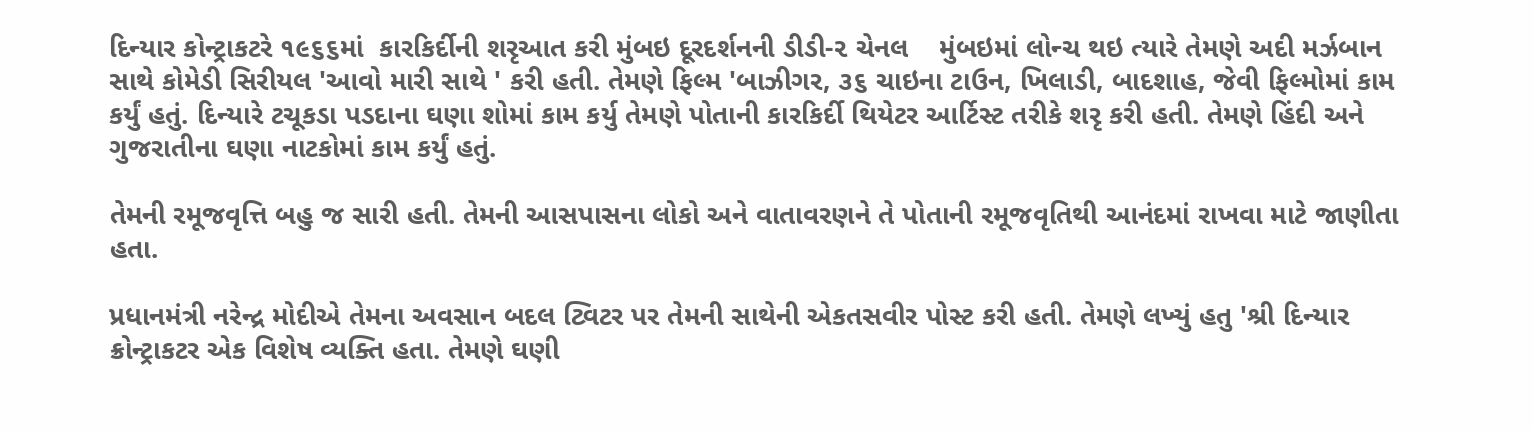દિન્યાર કોન્ટ્રાકટરે ૧૯૬૬માં  કારકિર્દીની શરૃઆત કરી મુંબઇ દૂરદર્શનની ડીડી-૨ ચેનલ    મુંબઇમાં લોન્ચ થઇ ત્યારે તેમણે અદી મર્ઝબાન સાથે કોમેડી સિરીયલ 'આવો મારી સાથે ' કરી હતી. તેમણે ફિલ્મ 'બાઝીગર, ૩૬ ચાઇના ટાઉન, ખિલાડી, બાદશાહ, જેવી ફિલ્મોમાં કામ કર્યું હતું. દિન્યારે ટચૂકડા પડદાના ઘણા શોમાં કામ કર્યુ તેમણે પોતાની કારકિર્દી થિયેટર આર્ટિસ્ટ તરીકે શરૃ કરી હતી. તેમણે હિંદી અને ગુજરાતીના ઘણા નાટકોમાં કામ કર્યું હતું.

તેમની રમૂજવૃત્તિ બહુ જ સારી હતી. તેમની આસપાસના લોકો અને વાતાવરણને તે પોતાની રમૂજવૃતિથી આનંદમાં રાખવા માટે જાણીતા હતા.

પ્રધાનમંત્રી નરેન્દ્ર મોદીએ તેમના અવસાન બદલ ટ્વિટર પર તેમની સાથેની એકતસવીર પોસ્ટ કરી હતી. તેમણે લખ્યું હતુ 'શ્રી દિન્યાર ક્રોન્ટ્રાકટર એક વિશેષ વ્યક્તિ હતા. તેમણે ઘણી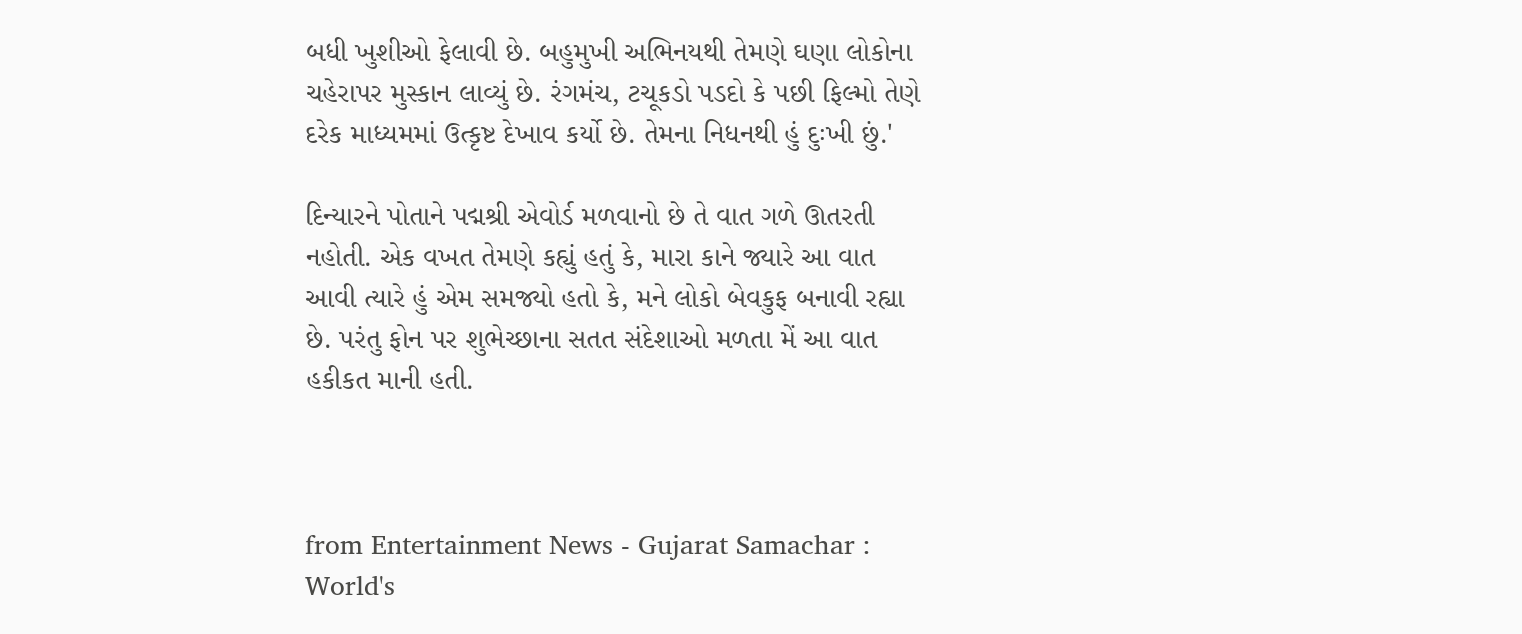બધી ખુશીઓ ફેલાવી છે. બહુમુખી અભિનયથી તેમણે ઘણા લોકોના ચહેરાપર મુસ્કાન લાવ્યું છે. રંગમંચ, ટચૂકડો પડદો કે પછી ફિલ્મો તેણે દરેક માધ્યમમાં ઉત્કૃષ્ટ દેખાવ કર્યો છે. તેમના નિધનથી હું દુઃખી છું.'

દિન્યારને પોતાને પદ્મશ્રી એવોર્ડ મળવાનો છે તે વાત ગળે ઊતરતી નહોતી. એક વખત તેમણે કહ્યું હતું કે, મારા કાને જ્યારે આ વાત આવી ત્યારે હું એમ સમજ્યો હતો કે, મને લોકો બેવકુફ બનાવી રહ્યા છે. પરંતુ ફોન પર શુભેચ્છાના સતત સંદેશાઓ મળતા મેં આ વાત હકીકત માની હતી.



from Entertainment News - Gujarat Samachar : World's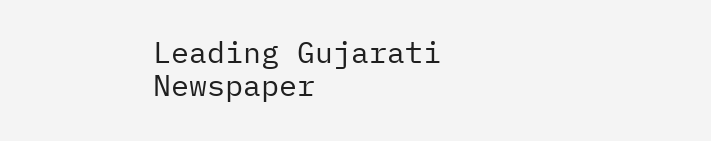Leading Gujarati Newspaper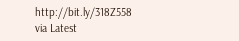http://bit.ly/318Z558
via Latest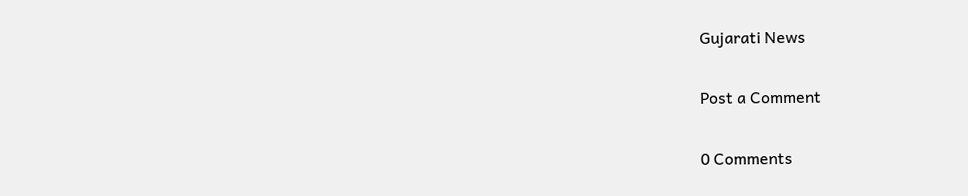Gujarati News

Post a Comment

0 Comments